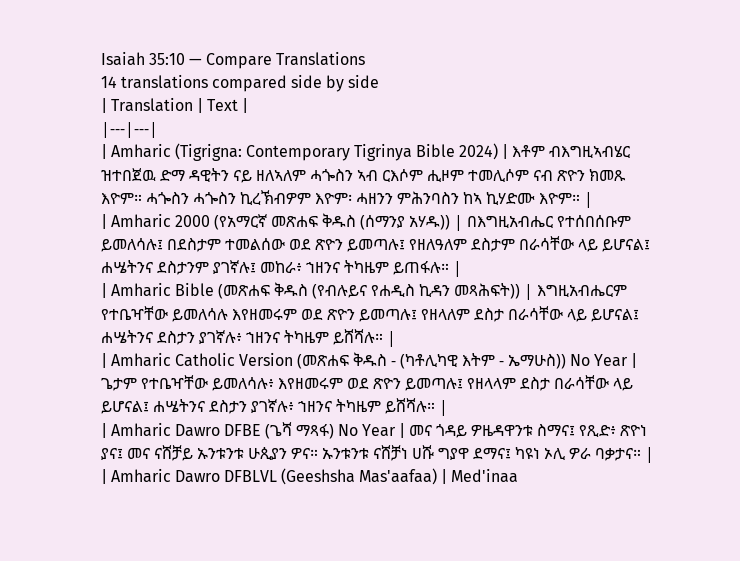Isaiah 35:10 — Compare Translations
14 translations compared side by side
| Translation | Text |
|---|---|
| Amharic (Tigrigna: Contemporary Tigrinya Bible 2024) | እቶም ብእግዚኣብሄር ዝተበጀዉ ድማ ዳዊትን ናይ ዘለኣለም ሓጐስን ኣብ ርእሶም ሒዞም ተመሊሶም ናብ ጽዮን ክመጹ እዮም። ሓጐስን ሓጐስን ኪረኽብዎም እዮም፡ ሓዘንን ምሕንባስን ከኣ ኪሃድሙ እዮም። |
| Amharic 2000 (የአማርኛ መጽሐፍ ቅዱስ (ሰማንያ አሃዱ)) | በእግዚአብሔር የተሰበሰቡም ይመለሳሉ፤ በደስታም ተመልሰው ወደ ጽዮን ይመጣሉ፤ የዘለዓለም ደስታም በራሳቸው ላይ ይሆናል፤ ሐሤትንና ደስታንም ያገኛሉ፤ መከራ፥ ኀዘንና ትካዜም ይጠፋሉ። |
| Amharic Bible (መጽሐፍ ቅዱስ (የብሉይና የሐዲስ ኪዳን መጻሕፍት)) | እግዚአብሔርም የተቤዣቸው ይመለሳሉ እየዘመሩም ወደ ጽዮን ይመጣሉ፤ የዘላለም ደስታ በራሳቸው ላይ ይሆናል፤ ሐሤትንና ደስታን ያገኛሉ፥ ኀዘንና ትካዜም ይሸሻሉ። |
| Amharic Catholic Version (መጽሐፍ ቅዱስ - (ካቶሊካዊ እትም - ኤማሁስ)) No Year | ጌታም የተቤዣቸው ይመለሳሉ፥ እየዘመሩም ወደ ጽዮን ይመጣሉ፤ የዘላላም ደስታ በራሳቸው ላይ ይሆናል፤ ሐሤትንና ደስታን ያገኛሉ፥ ኀዘንና ትካዜም ይሸሻሉ። |
| Amharic Dawro DFBE (ጌሻ ማጻፋ) No Year | መና ጎዳይ ዎዜዳዋንቱ ስማና፤ የጺድ፥ ጽዮነ ያና፤ መና ናሸቻይ ኡንቱንቱ ሁጲያን ዎና። ኡንቱንቱ ናሸቻነ ሀሹ ግያዋ ደማና፤ ካዩነ ኦሊ ዎራ ባቃታና። |
| Amharic Dawro DFBLVL (Geeshsha Mas'aafaa) | Med'inaa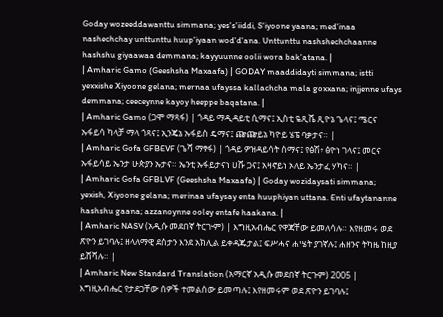Goday wozeeddawanttu simmana; yes's'iiddi, S'iyoone yaana; med'inaa nashechchay unttunttu huup'iyaan wod'd'ana. Unttunttu nashshechchaanne hashshu giyaawaa demmana; kayyuunne oolii wora bak'atana. |
| Amharic Gamo (Geeshsha Maxaafa) | GODAY maaddidayti simmana; istti yexxishe Xiyoone gelana; mernaa ufayssa kallachcha mala goxxana; injjenne ufays demmana; ceeceynne kayoy heeppe baqatana. |
| Amharic Gamo (ጋሞ ማጻፋ) | ጎዳይ ማዲዳይቲ ሲማና፤ ኢስቲ ዬጺሼ ጺዮኔ ጌላና፤ ሜርና ኡፋይሳ ካላቻ ማላ ጎጻና፤ ኢንጄኔ ኡፋይስ ዴማና፤ ጬጬይኔ ካዮይ ሄፔ ባቃታና። |
| Amharic Gofa GFBEVF (ጌሻ ማፃፋ) | ጎዳይ ዎዝዳይሳት ስማና፤ የፅሽ፥ ፅዮነ ገላና፤ መርና ኡፋይሳይ ኤንታ ሁጵያን ኡታና። ኤንቲ ኡፋይታናነ ሀሹ ጋና፤ አዛኖይነ ኦለይ ኤንታፈ ሃካና። |
| Amharic Gofa GFBLVF (Geeshsha Maxaafa) | Goday wozidaysati simmana; yexish, Xiyoone gelana; merinaa ufaysay enta huuphiyan uttana. Enti ufaytananne hashshu gaana; azzanoynne ooley entafe haakana. |
| Amharic NASV (አዲሱ መደበኛ ትርጒም) | እግዚአብሔር የዋጃቸው ይመለሳሉ። እየዘመሩ ወደ ጽዮን ይገባሉ፤ ዘላለማዊ ደስታን እንደ አክሊል ይቀዳጁታል፤ ፍሥሓና ሐሤት ያገኛሉ፤ ሐዘንና ትካዜ ከዚያ ይሸሻሉ። |
| Amharic New Standard Translation (አማርኛ አዲሱ መደበኛ ትርጉም) 2005 | እግዚአብሔር የታደጋቸው ሰዎች ተመልሰው ይመጣሉ፤ እየዘመሩም ወደ ጽዮን ይገባሉ፤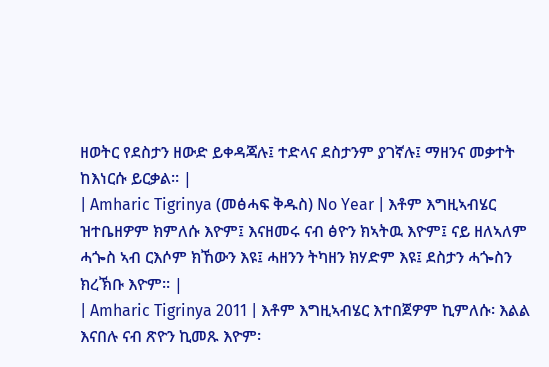ዘወትር የደስታን ዘውድ ይቀዳጃሉ፤ ተድላና ደስታንም ያገኛሉ፤ ማዘንና መቃተት ከእነርሱ ይርቃል። |
| Amharic Tigrinya (መፅሓፍ ቅዱስ) No Year | እቶም እግዚኣብሄር ዝተቤዘዎም ክምለሱ እዮም፤ እናዘመሩ ናብ ፅዮን ክኣትዉ እዮም፤ ናይ ዘለኣለም ሓጐስ ኣብ ርእሶም ክኸውን እዩ፤ ሓዘንን ትካዘን ክሃድም እዩ፤ ደስታን ሓጐስን ክረኽቡ እዮም። |
| Amharic Tigrinya 2011 | እቶም እግዚኣብሄር እተበጀዎም ኪምለሱ፡ እልል እናበሉ ናብ ጽዮን ኪመጹ እዮም፡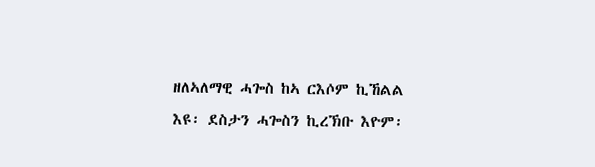ዘለኣለማዊ ሓጐስ ከኣ ርእሶም ኪኸልል እዩ፡ ደስታን ሓጐስን ኪረኽቡ እዮም፡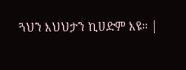ጓህን እህህታን ኪሀድም እዩ። |